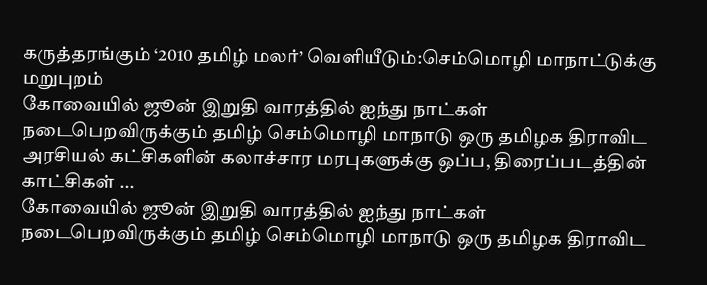கருத்தரங்கும் ‘2010 தமிழ் மலர்’ வெளியீடும்:செம்மொழி மாநாட்டுக்கு மறுபுறம்
கோவையில் ஜூன் இறுதி வாரத்தில் ஐந்து நாட்கள் நடைபெறவிருக்கும் தமிழ் செம்மொழி மாநாடு ஒரு தமிழக திராவிட அரசியல் கட்சிகளின் கலாச்சார மரபுகளுக்கு ஒப்ப, திரைப்படத்தின் காட்சிகள் ...
கோவையில் ஜூன் இறுதி வாரத்தில் ஐந்து நாட்கள் நடைபெறவிருக்கும் தமிழ் செம்மொழி மாநாடு ஒரு தமிழக திராவிட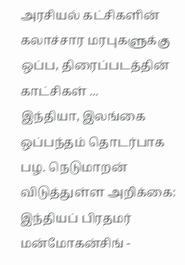அரசியல் கட்சிகளின் கலாச்சார மரபுகளுக்கு ஒப்ப, திரைப்படத்தின் காட்சிகள் ...
இந்தியா, இலங்கை ஒப்பந்தம் தொடர்பாக பழ. நெடுமாறன் விடுத்துள்ள அறிக்கை: இந்தியப் பிரதமர் மன்மோகன்சிங் -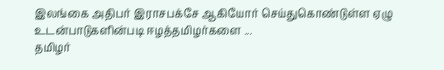இலங்கை அதிபர் இராசபக்சே ஆகியோர் செய்துகொண்டுள்ள ஏழு உடன்பாடுகளின்படி ஈழத்தமிழர்களை ...
தமிழர்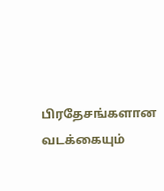பிரதேசங்களான வடக்கையும்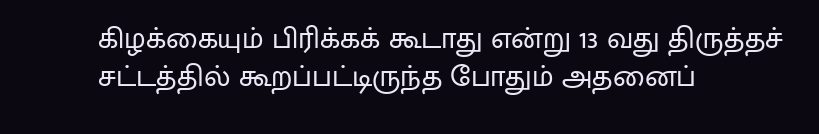கிழக்கையும் பிரிக்கக் கூடாது என்று 13 வது திருத்தச் சட்டத்தில் கூறப்பட்டிருந்த போதும் அதனைப்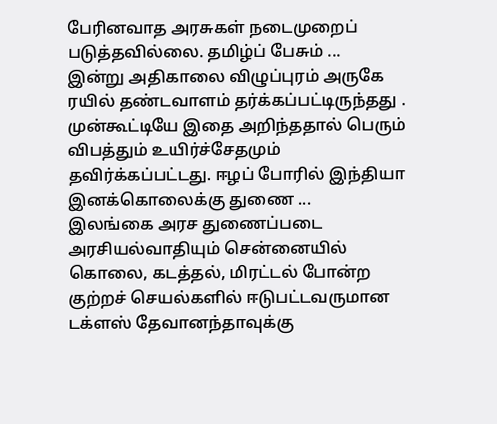பேரினவாத அரசுகள் நடைமுறைப் படுத்தவில்லை. தமிழ்ப் பேசும் ...
இன்று அதிகாலை விழுப்புரம் அருகே ரயில் தண்டவாளம் தர்க்கப்பட்டிருந்தது . முன்கூட்டியே இதை அறிந்ததால் பெரும் விபத்தும் உயிர்ச்சேதமும் தவிர்க்கப்பட்டது. ஈழப் போரில் இந்தியா இனக்கொலைக்கு துணை ...
இலங்கை அரச துணைப்படை அரசியல்வாதியும் சென்னையில் கொலை, கடத்தல், மிரட்டல் போன்ற குற்றச் செயல்களில் ஈடுபட்டவருமான டக்ளஸ் தேவானந்தாவுக்கு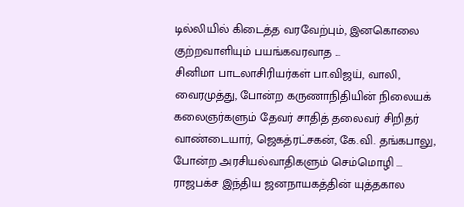டில்லியில் கிடைத்த வரவேற்பும், இனகொலை குற்றவாளியும் பயங்கவரவாத ...
சினிமா பாடலாசிரியர்கள் பா.விஜய், வாலி, வைரமுத்து, போன்ற கருணாநிதியின் நிலையக் கலைஞர்களும் தேவர் சாதித் தலைவர் சிறிதர் வாண்டையார், ஜெகத்ரட்சகன், கே.வி. தங்கபாலு, போன்ற அரசியல்வாதிகளும் செம்மொழி ...
ராஜபக்ச இந்திய ஜனநாயகத்தின் யுத்தகால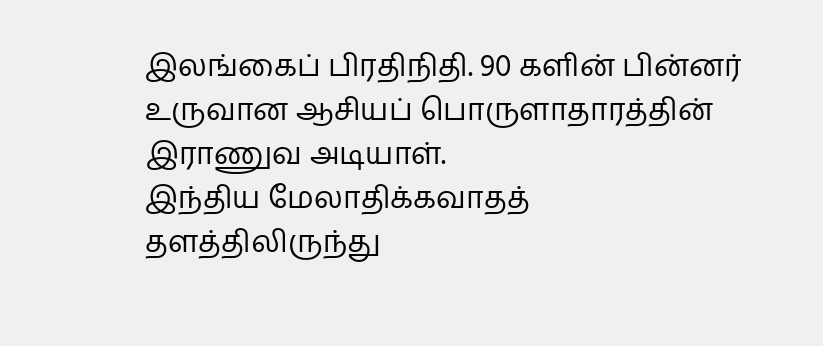இலங்கைப் பிரதிநிதி. 90 களின் பின்னர் உருவான ஆசியப் பொருளாதாரத்தின் இராணுவ அடியாள்.
இந்திய மேலாதிக்கவாதத் தளத்திலிருந்து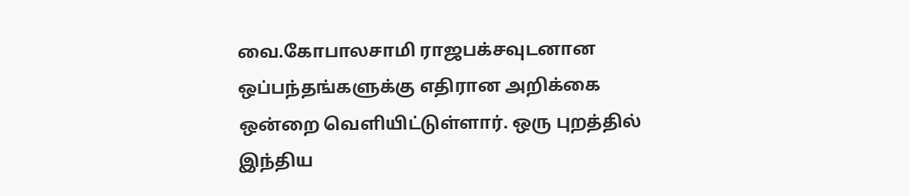வை.கோபாலசாமி ராஜபக்சவுடனான ஒப்பந்தங்களுக்கு எதிரான அறிக்கை ஒன்றை வெளியிட்டுள்ளார். ஒரு புறத்தில் இந்திய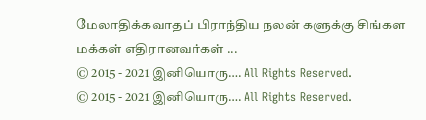மேலாதிக்கவாதப் பிராந்திய நலன் களுக்கு சிங்கள மக்கள் எதிரானவர்கள் ...
© 2015 - 2021 இனியொரு…. All Rights Reserved.
© 2015 - 2021 இனியொரு…. All Rights Reserved.